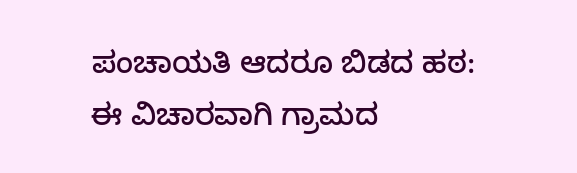ಪಂಚಾಯತಿ ಆದರೂ ಬಿಡದ ಹಠ:
ಈ ವಿಚಾರವಾಗಿ ಗ್ರಾಮದ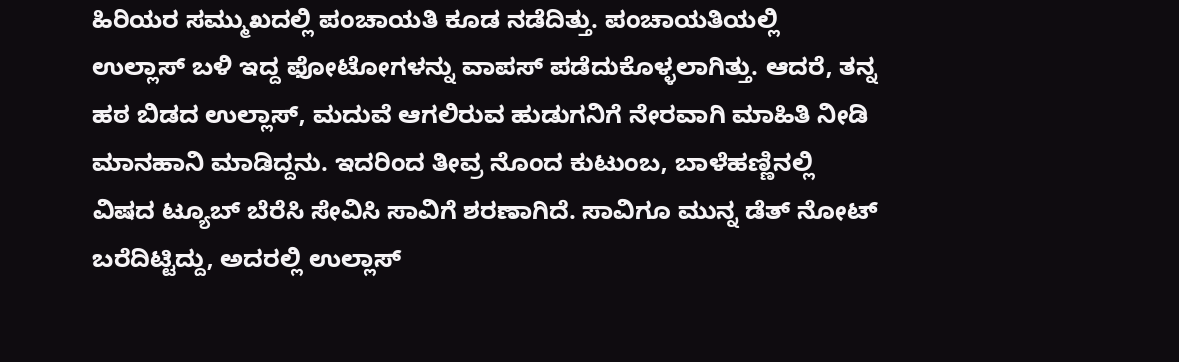ಹಿರಿಯರ ಸಮ್ಮುಖದಲ್ಲಿ ಪಂಚಾಯತಿ ಕೂಡ ನಡೆದಿತ್ತು. ಪಂಚಾಯತಿಯಲ್ಲಿ ಉಲ್ಲಾಸ್ ಬಳಿ ಇದ್ದ ಫೋಟೋಗಳನ್ನು ವಾಪಸ್ ಪಡೆದುಕೊಳ್ಳಲಾಗಿತ್ತು. ಆದರೆ, ತನ್ನ ಹಠ ಬಿಡದ ಉಲ್ಲಾಸ್, ಮದುವೆ ಆಗಲಿರುವ ಹುಡುಗನಿಗೆ ನೇರವಾಗಿ ಮಾಹಿತಿ ನೀಡಿ ಮಾನಹಾನಿ ಮಾಡಿದ್ದನು. ಇದರಿಂದ ತೀವ್ರ ನೊಂದ ಕುಟುಂಬ, ಬಾಳೆಹಣ್ಣಿನಲ್ಲಿ ವಿಷದ ಟ್ಯೂಬ್ ಬೆರೆಸಿ ಸೇವಿಸಿ ಸಾವಿಗೆ ಶರಣಾಗಿದೆ. ಸಾವಿಗೂ ಮುನ್ನ ಡೆತ್ ನೋಟ್ ಬರೆದಿಟ್ಟಿದ್ದು, ಅದರಲ್ಲಿ ಉಲ್ಲಾಸ್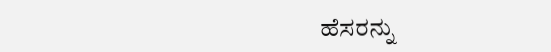ಹೆಸರನ್ನು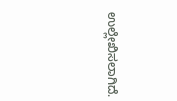ಉಲ್ಲೇಖಿಸಲಾಗಿದೆ.